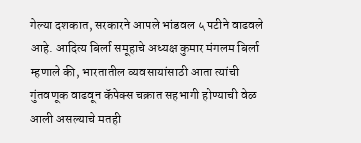गेल्या दशकात, सरकारने आपले भांडवल ५ पटीने वाढवले आहे. आदित्य बिर्ला समूहाचे अध्यक्ष कुमार मंगलम बिर्ला म्हणाले की, भारतातील व्यवसायांसाठी आता त्यांची गुंतवणूक वाढवून कॅपेक्स चक्रात सहभागी होण्याची वेळ आली असल्याचे मतही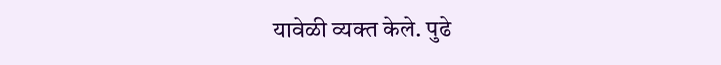यावेळी व्यक्त केले. पुढे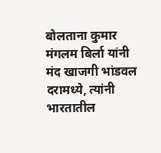बोलताना कुमार मंगलम बिर्ला यांनी मंद खाजगी भांडवल दरामध्ये, त्यांनी भारतातील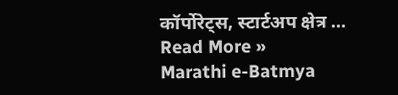कॉर्पोरेट्स, स्टार्टअप क्षेत्र …
Read More »
Marathi e-Batmya